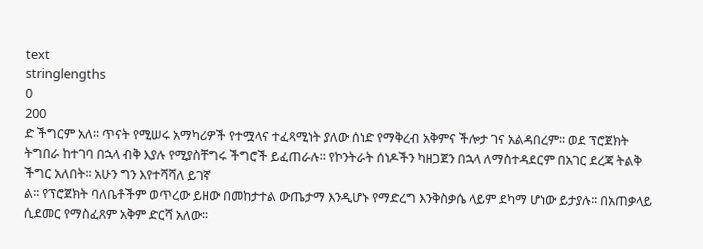text
stringlengths
0
200
ድ ችግርም አለ፡፡ ጥናት የሚሠሩ አማካሪዎች የተሟላና ተፈጻሚነት ያለው ሰነድ የማቅረብ አቅምና ችሎታ ገና አልዳበረም፡፡ ወደ ፕሮጀክት ትግበራ ከተገባ በኋላ ብቅ እያሉ የሚያስቸግሩ ችግሮች ይፈጠራሉ፡፡ የኮንትራት ሰነዶችን ካዘጋጀን በኋላ ለማስተዳደርም በአገር ደረጃ ትልቅ ችግር አለበት፡፡ አሁን ግን እየተሻሻለ ይገኛ
ል፡፡ የፕሮጀክት ባለቤቶችም ወጥረው ይዘው በመከታተል ውጤታማ እንዲሆኑ የማድረግ እንቅስቃሴ ላይም ደካማ ሆነው ይታያሉ፡፡ በአጠቃላይ ሲደመር የማስፈጸም አቅም ድርሻ አለው፡፡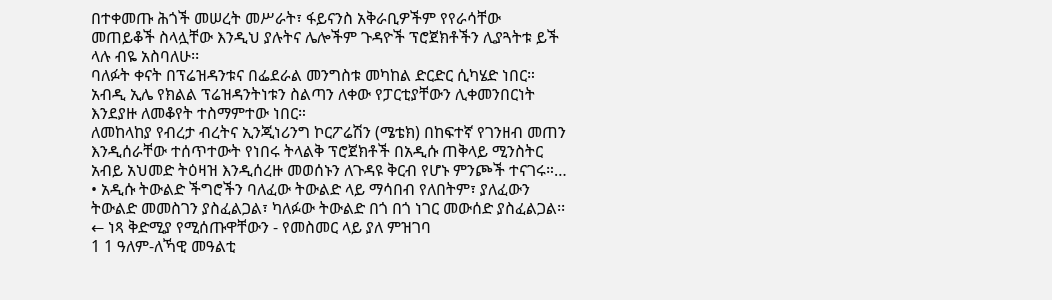በተቀመጡ ሕጎች መሠረት መሥራት፣ ፋይናንስ አቅራቢዎችም የየራሳቸው መጠይቆች ስላሏቸው እንዲህ ያሉትና ሌሎችም ጉዳዮች ፕሮጀክቶችን ሊያጓትቱ ይች
ላሉ ብዬ አስባለሁ፡፡
ባለፉት ቀናት በፕሬዝዳንቱና በፌደራል መንግስቱ መካከል ድርድር ሲካሄድ ነበር። አብዲ ኢሌ የክልል ፕሬዝዳንትነቱን ስልጣን ለቀው የፓርቲያቸውን ሊቀመንበርነት እንደያዙ ለመቆየት ተስማምተው ነበር።
ለመከላከያ የብረታ ብረትና ኢንጂነሪንግ ኮርፖሬሽን (ሜቴክ) በከፍተኛ የገንዘብ መጠን እንዲሰራቸው ተሰጥተውት የነበሩ ትላልቅ ፕሮጀክቶች በአዲሱ ጠቅላይ ሚንስትር አብይ አህመድ ትዕዛዝ እንዲሰረዙ መወሰኑን ለጉዳዩ ቅርብ የሆኑ ምንጮች ተናገሩ።…
• አዲሱ ትውልድ ችግሮችን ባለፈው ትውልድ ላይ ማሳበብ የለበትም፣ ያለፈውን ትውልድ መመስገን ያስፈልጋል፣ ካለፉው ትውልድ በጎ በጎ ነገር መውሰድ ያስፈልጋል፡፡
← ነጻ ቅድሚያ የሚሰጡዋቸውን - የመስመር ላይ ያለ ምዝገባ
1 1 ዓለም-ለኻዊ መዓልቲ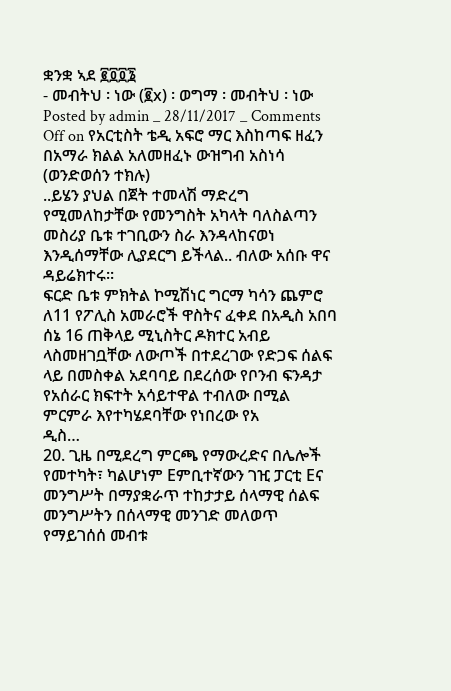ቋንቋ ኣደ ፪፬፬፮
- መብትህ ፡ ነው (፪x) ፡ ወግማ ፡ መብትህ ፡ ነው
Posted by admin _ 28/11/2017 _ Comments Off on የአርቲስት ቴዲ አፍሮ ማር እስከጣፍ ዘፈን በአማራ ክልል አለመዘፈኑ ውዝግብ አስነሳ (ወንድወሰን ተክሉ)
..ይሄን ያህል በጀት ተመላሽ ማድረግ የሚመለከታቸው የመንግስት አካላት ባለስልጣን መስሪያ ቤቱ ተገቢውን ስራ እንዳላከናወነ እንዲሰማቸው ሊያደርግ ይችላል.. ብለው አሰቡ ዋና ዳይሬክተሩ፡፡
ፍርድ ቤቱ ምክትል ኮሚሽነር ግርማ ካሳን ጨምሮ ለ11 የፖሊስ አመራሮች ዋስትና ፈቀደ በአዲስ አበባ ሰኔ 16 ጠቅላይ ሚኒስትር ዶክተር አብይ ላስመዘገቧቸው ለውጦች በተደረገው የድጋፍ ሰልፍ ላይ በመስቀል አደባባይ በደረሰው የቦንብ ፍንዳታ የአሰራር ክፍተት አሳይተዋል ተብለው በሚል ምርምራ እየተካሄደባቸው የነበረው የአ
ዲስ…
20. ጊዜ በሚደረግ ምርጫ የማውረድና በሌሎች የመተካት፣ ካልሆነም Eምቢተኛውን ገዢ ፓርቲ Eና መንግሥት በማያቋራጥ ተከታታይ ሰላማዊ ሰልፍ መንግሥትን በሰላማዊ መንገድ መለወጥ የማይገሰሰ መብቱ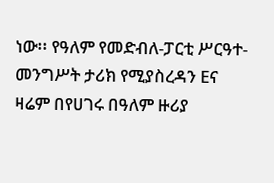ነው፡፡ የዓለም የመድብለ-ፓርቲ ሥርዓተ- መንግሥት ታሪክ የሚያስረዳን Eና ዛሬም በየሀገሩ በዓለም ዙሪያ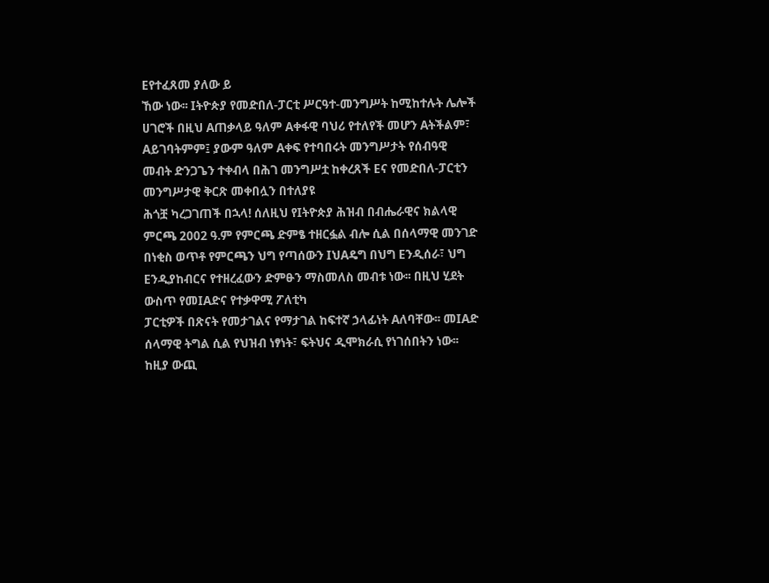Eየተፈጸመ ያለው ይ
ኸው ነው፡፡ Iትዮጵያ የመድበለ-ፓርቲ ሥርዓተ-መንግሥት ከሚከተሉት ሌሎች ሀገሮች በዚህ Aጠቃላይ ዓለም Aቀፋዊ ባህሪ የተለየች መሆን Aትችልም፣ Aይገባትምም፤ ያውም ዓለም Aቀፍ የተባበሩት መንግሥታት የሰብዓዊ መብት ድንጋጌን ተቀብላ በሕገ መንግሥቷ ከቀረጸች Eና የመድበለ-ፓርቲን መንግሥታዊ ቅርጽ መቀበሏን በተለያዩ
ሕጎቿ ካረጋገጠች በኋላ! ሰለዚህ የIትዮጵያ ሕዝብ በብሔራዊና ክልላዊ ምርጫ 2002 ዓ.ም የምርጫ ድምፄ ተዘርፏል ብሎ ሲል በሰላማዊ መንገድ በነቂስ ወጥቶ የምርጫን ህግ የጣሰውን IህAዴግ በህግ Eንዲሰራ፣ ህግ Eንዲያከብርና የተዘረፈውን ድምፁን ማስመለስ መብቱ ነው፡፡ በዚህ ሂደት ውስጥ የመIAድና የተቃዋሚ ፖለቲካ
ፓርቲዎች በጽናት የመታገልና የማታገል ከፍተኛ ኃላፊነት Aለባቸው፡፡ መIAድ ሰላማዊ ትግል ሲል የህዝብ ነፃነት፣ ፍትህና ዲሞክራሲ የነገሰበትን ነው፡፡ ከዚያ ውጪ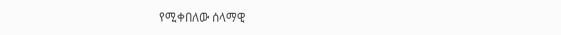የሚቀበለው ሰላማዊ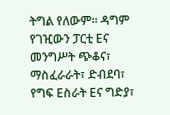ትግል የለውም፡፡ ዳግም የገዢውን ፓርቲ Eና መንግሥት ጭቆና፣ ማስፈራራት፣ ድብደባ፣ የግፍ Eስራት Eና ግድያ፣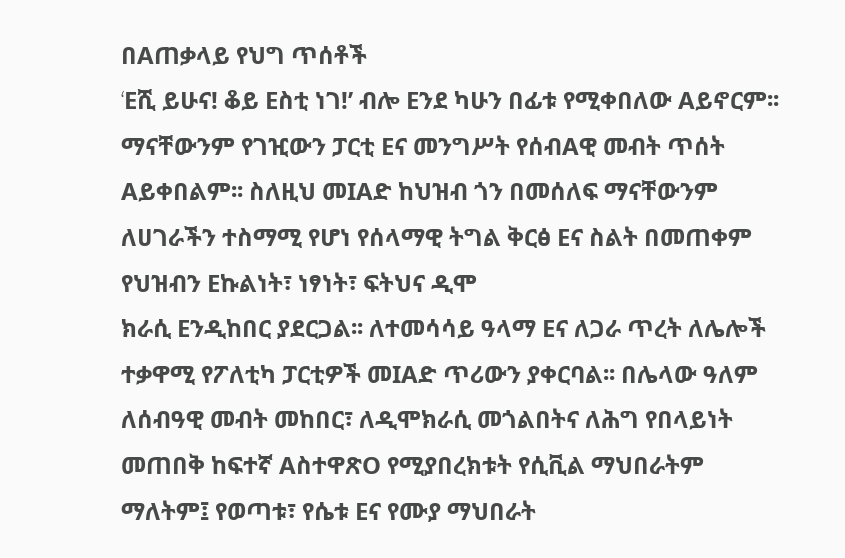በAጠቃላይ የህግ ጥሰቶች
‘Eሺ ይሁና! ቆይ Eስቲ ነገ!’ ብሎ Eንደ ካሁን በፊቱ የሚቀበለው Aይኖርም፡፡ ማናቸውንም የገዢውን ፓርቲ Eና መንግሥት የሰብAዊ መብት ጥሰት Aይቀበልም፡፡ ስለዚህ መIAድ ከህዝብ ጎን በመሰለፍ ማናቸውንም ለሀገራችን ተስማሚ የሆነ የሰላማዊ ትግል ቅርፅ Eና ስልት በመጠቀም የህዝብን Eኩልነት፣ ነፃነት፣ ፍትህና ዲሞ
ክራሲ Eንዲከበር ያደርጋል፡፡ ለተመሳሳይ ዓላማ Eና ለጋራ ጥረት ለሌሎች ተቃዋሚ የፖለቲካ ፓርቲዎች መIAድ ጥሪውን ያቀርባል፡፡ በሌላው ዓለም ለሰብዓዊ መብት መከበር፣ ለዲሞክራሲ መጎልበትና ለሕግ የበላይነት መጠበቅ ከፍተኛ AስተዋጽO የሚያበረክቱት የሲቪል ማህበራትም ማለትም፤ የወጣቱ፣ የሴቱ Eና የሙያ ማህበራት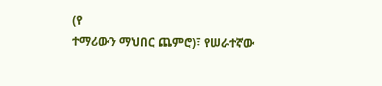(የ
ተማሪውን ማህበር ጨምሮ)፣ የሠራተኛው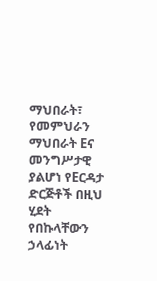ማህበራት፣ የመምህራን ማህበራት Eና መንግሥታዊ ያልሆነ የEርዳታ ድርጅቶች በዚህ ሂደት የበኩላቸውን ኃላፊነት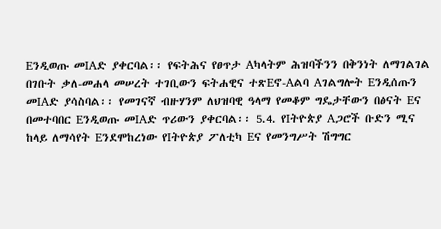Eንዲወጡ መIAድ ያቀርባል፡፡ የፍትሕና የፀጥታ Aካላትም ሕዝባችንን በቅንነት ለማገልገል በገቡት ቃለ-መሐላ መሠረት ተገቢውን ፍትሐዊና ተጽEኖ-Aልባ Aገልግሎት Eንዲሰጡን
መIAድ ያሳስባል፡፡ የመገናኛ ብዙሃንም ለህዝባዊ ዓላማ የመቆም ግዴታቸውን በፅናት Eና በመተባበር Eንዲወጡ መIAድ ጥሪውን ያቀርባል፡፡ 5.4. የIትዮጵያ Aጋሮች ቡድን ሚና ከላይ ለማሳየት Eንደሞከረነው የIትዮጵያ ፖለቲካ Eና የመንግሥት ሽግግር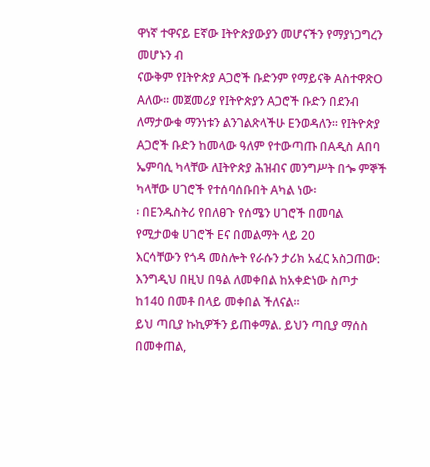ዋነኛ ተዋናይ Eኛው Iትዮጵያውያን መሆናችን የማያነጋግረን መሆኑን ብ
ናውቅም የIትዮጵያ Aጋሮች ቡድንም የማይናቅ AስተዋጽO Aለው፡፡ መጀመሪያ የIትዮጵያን Aጋሮች ቡድን በደንብ ለማታውቁ ማንነቱን ልንገልጽላችሁ Eንወዳለን፡፡ የIትዮጵያ Aጋሮች ቡድን ከመላው ዓለም የተውጣጡ በAዲስ Aበባ ኤምባሲ ካላቸው ለIትዮጵያ ሕዝብና መንግሥት በጐ ምኞች ካላቸው ሀገሮች የተሰባሰቡበት Aካል ነው፡
፡ በEንዱስትሪ የበለፀጉ የሰሜን ሀገሮች በመባል የሚታወቁ ሀገሮች Eና በመልማት ላይ 20
እርሳቸውን የጎዳ መስሎት የራሱን ታሪክ አፈር አስጋጠው:
እንግዲህ በዚህ በዓል ለመቀበል ከአቀድነው ስጦታ ከ140 በመቶ በላይ መቀበል ችለናል፡፡
ይህ ጣቢያ ኩኪዎችን ይጠቀማል. ይህን ጣቢያ ማሰስ በመቀጠል,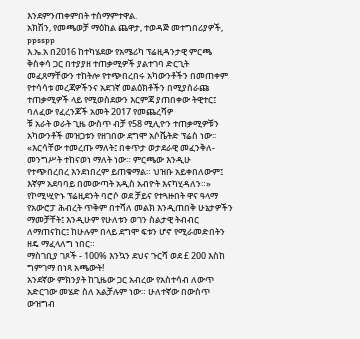እንደምንጠቀምበት ተስማምተዋል.
አክሽን, የመጫወቻ ማዕከል ጨዋታ, ተወዳጅ መተግበሪያዎች, ppsspp
እ.ኤ.አ በ2016 ከተካሄደው የአሜሪካ ፕሬዚዳንታዊ ምርጫ ቅስቀሳ ጋር በተያያዘ ተጠቃሚዎች ያልተገባ ድርጊት መፈጸማቸውን ተከትሎ የተጭበረበሩ አካውንቶችን በመጠቀም የተሳሳቱ መረጃዎችንና አደገኛ መልዕክቶችን በሚያሰራጩ ተጠቃሚዎች ላይ የሚወስደውን እርምጃ ያጠበቀው ትዊተር፤ ባለፈው የፈረንጆች አመት 2017 የመጨረሻዎ
ቹ አራት ወራት ጊዜ ውስጥ ብቻ የ58 ሚሊዮን ተጠቃሚዎቹን አካውንቶች መዝጋቱን የዘገበው ደግሞ አሶሼትድ ፕሬስ ነው፡፡
«እርሳቸው ተመረጡ ማለት፤ በቀጥታ ወታደራዊ መፈንቅለ-መንግሥት ተከናወነ ማለት ነው። ምርጫው እንዲሁ የተጭበረበረ እንደነበረም ይጠቁማል። ህዝቡ አይቀበለውም፤ እኛም አደባባይ በመውጣት አዲስ አብዮት እናካሂዳለን።»
የኮሚሢዮኑ ፕሬዚደንት ባሮሶ ወደ ቻይና የተጓዙበት ዋና ዓላማ የአውሮፓ ሕብረት ጥቅም በተሻለ መልክ እንዲጠበቅ ሁኔታዎችን ማመቻቸት፤ እንዲሁም የሁለቱን ወገን ስልታዊ ትብብር ለማጠናከር፤ ከሁሉም በላይ ደግሞ ፍቱን ሆኖ የሚራመድበትን ዘዴ ማፈላለግ ነበር።
ማስገቢያ ገጾች - 100% እንኳን ደህና ጉርሻ ወደ £ 200 እስከ ግምገማ በነጻ አጫውት!
አንደኛው ምክንያት ከጊዜው ጋር አብረው የአስተሳብ ለውጥ አድርገው መሄድ ስለ አልቻሉም ነው። ሁለተኛው በውስጥ ውዝግብ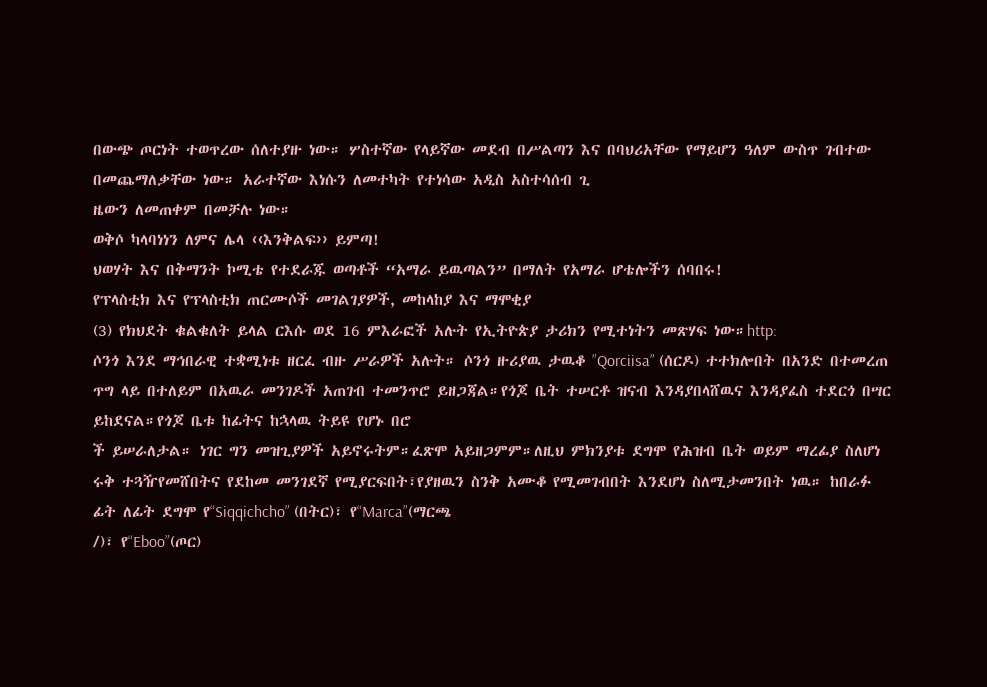በውጭ ጦርነት ተወጥረው ሰለተያዙ ነው። ሦስተኛው የላይኛው መደብ በሥልጣን እና በባህሪአቸው የማይሆን ዓለም ውስጥ ገብተው በመጨማለቃቸው ነው። አራተኛው እነሱን ለመተካት የተነሳው አዲስ አስተሳሰብ ጊ
ዜውን ለመጠቀም በመቻሉ ነው።
ወቅሶ ካላባነነን ለምና ሌላ ‹‹እንቅልፍ›› ይምጣ!
ህወሃት እና በቅማንት ኮሚቴ የተደራጁ ወጣቶች “አማራ ይዉጣልን” በማለት የአማራ ሆቴሎችን ሰባበሩ!
የፕላስቲክ እና የፕላስቲክ ጠርሙሶች መገልገያዎች, መከላከያ እና ማሞቂያ
(3) የክህደት ቁልቁለት ይላል ርእሱ ወደ 16 ምእራፎች አሉት የኢትዮጵያ ታሪክን የሚተነትን መጽሃፍ ነው።http:
ሶንጎ እንደ ማኅበራዊ ተቋሚነቱ ዘርፈ ብዙ ሥራዎች አሉት። ሶንጎ ዙሪያዉ ታዉቆ ”Qorciisa” (ሰርዶ) ተተክሎበት በአንድ በተመረጠ ጥግ ላይ በተለይም በአዉራ መንገዶች አጠገብ ተመንጥሮ ይዘጋጃል።የጎጆ ቤት ተሠርቶ ዝናብ እንዳያበላሸዉና እንዳያፈስ ተደርጎ በሣር ይከደናል።የጎጆ ቤቱ ከፊትና ከኋላዉ ትይዩ የሆኑ በሮ
ች ይሠራለታል። ነገር ግን መዝጊያዎች አይኖሩትም።ፈጽሞ አይዘጋምም።ለዚህ ምክንያቱ ደግሞ የሕዝብ ቤት ወይም ማረፊያ ስለሆነ ሩቅ ተጓዥየመሸበትና የደከመ መንገደኛ የሚያርፍበት፣የያዘዉን ስንቅ አሙቆ የሚመገብበት እንደሆነ ስለሚታመንበት ነዉ። ከበራፉ ፊት ለፊት ደግሞ የ“Siqqichcho” (በትር)፣ የ“Marca”(ማርጫ
/)፣ የ“Eboo”(ጦር)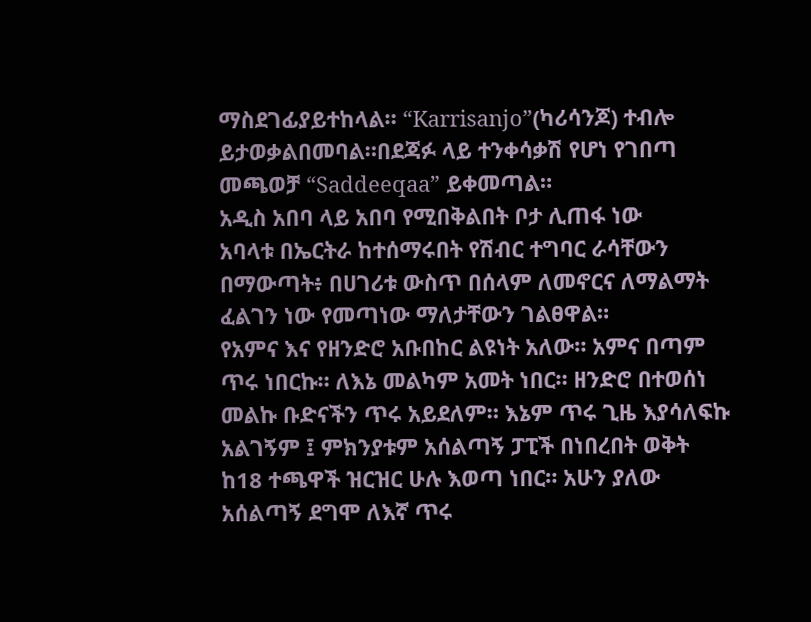ማስደገፊያይተከላል። “Karrisanjo”(ካሪሳንጆ) ተብሎ ይታወቃልበመባል።በደጃፉ ላይ ተንቀሳቃሽ የሆነ የገበጣ መጫወቻ “Saddeeqaa” ይቀመጣል።
አዲስ አበባ ላይ አበባ የሚበቅልበት ቦታ ሊጠፋ ነው
አባላቱ በኤርትራ ከተሰማሩበት የሽብር ተግባር ራሳቸውን በማውጣት፥ በሀገሪቱ ውስጥ በሰላም ለመኖርና ለማልማት ፈልገን ነው የመጣነው ማለታቸውን ገልፀዋል።
የአምና እና የዘንድሮ አቡበከር ልዩነት አለው። አምና በጣም ጥሩ ነበርኩ። ለእኔ መልካም አመት ነበር። ዘንድሮ በተወሰነ መልኩ ቡድናችን ጥሩ አይደለም። እኔም ጥሩ ጊዜ እያሳለፍኩ አልገኝም ፤ ምክንያቱም አሰልጣኝ ፓፒች በነበረበት ወቅት ከ18 ተጫዋች ዝርዝር ሁሉ እወጣ ነበር። አሁን ያለው አሰልጣኝ ደግሞ ለእኛ ጥሩ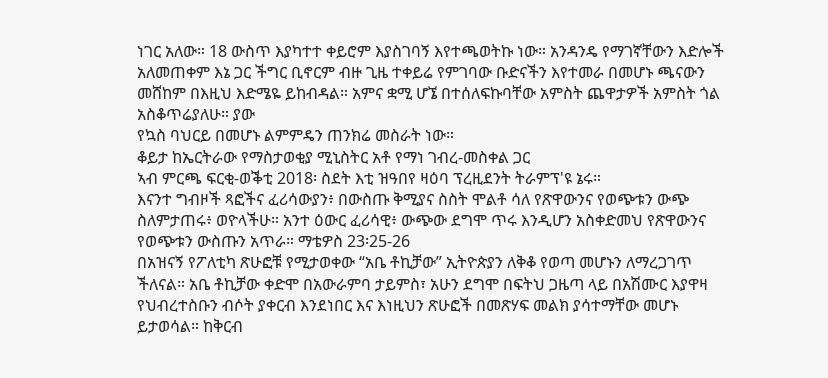ነገር አለው። 18 ውስጥ እያካተተ ቀይሮም እያስገባኝ እየተጫወትኩ ነው። አንዳንዴ የማገኛቸውን እድሎች አለመጠቀም እኔ ጋር ችግር ቢኖርም ብዙ ጊዜ ተቀይሬ የምገባው ቡድናችን እየተመራ በመሆኑ ጫናውን መሸከም በእዚህ እድሜዬ ይከብዳል። አምና ቋሚ ሆኜ በተሰለፍኩባቸው አምስት ጨዋታዎች አምስት ጎል አስቆጥሬያለሁ። ያው
የኳስ ባህርይ በመሆኑ ልምምዴን ጠንክሬ መስራት ነው።
ቆይታ ከኤርትራው የማስታወቂያ ሚኒስትር አቶ የማነ ገብረ-መስቀል ጋር
ኣብ ምርጫ ፍርቂ-ወቕቲ 2018፡ ስደት እቲ ዝዓበየ ዛዕባ ፕረዚደንት ትራምፕ'ዩ ኔሩ።
እናንተ ግብዞች ጻፎችና ፈሪሳውያን፥ በውስጡ ቅሚያና ስስት ሞልቶ ሳለ የጽዋውንና የወጭቱን ውጭ ስለምታጠሩ፥ ወዮላችሁ። አንተ ዕውር ፈሪሳዊ፥ ውጭው ደግሞ ጥሩ እንዲሆን አስቀድመህ የጽዋውንና የወጭቱን ውስጡን አጥራ። ማቴዎስ 23፡25-26
በአዝናኝ የፖለቲካ ጽሁፎቹ የሚታወቀው “አቤ ቶኪቻው” ኢትዮጵያን ለቅቆ የወጣ መሆኑን ለማረጋገጥ ችለናል። አቤ ቶኪቻው ቀድሞ በአውራምባ ታይምስ፣ አሁን ደግሞ በፍትህ ጋዜጣ ላይ በአሽሙር እያዋዛ የህብረተስቡን ብሶት ያቀርብ እንደነበር እና እነዚህን ጽሁፎች በመጽሃፍ መልክ ያሳተማቸው መሆኑ ይታወሳል። ከቅርብ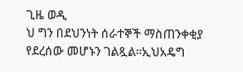ጊዜ ወዲ
ህ ግን በደህንነት ሰራተኞች ማስጠንቀቂያ የደረሰው መሆኑን ገልጿል።ኢህአዴግ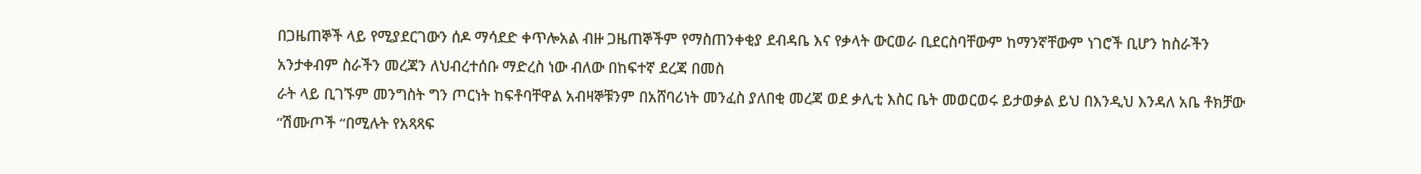በጋዜጠኞች ላይ የሚያደርገውን ሰዶ ማሳደድ ቀጥሎአል ብዙ ጋዜጠኞችም የማስጠንቀቂያ ደብዳቤ እና የቃላት ውርወራ ቢደርስባቸውም ከማንኛቸውም ነገሮች ቢሆን ከስራችን አንታቀብም ስራችን መረጃን ለህብረተሰቡ ማድረስ ነው ብለው በከፍተኛ ደረጃ በመስ
ራት ላይ ቢገኙም መንግስት ግን ጦርነት ከፍቶባቸዋል አብዛኞቹንም በአሸባሪነት መንፈስ ያለበቂ መረጃ ወደ ቃሊቲ እስር ቤት መወርወሩ ይታወቃል ይህ በእንዲህ እንዳለ አቤ ቶክቻው “ሽሙጦች “በሚሉት የአጻጻፍ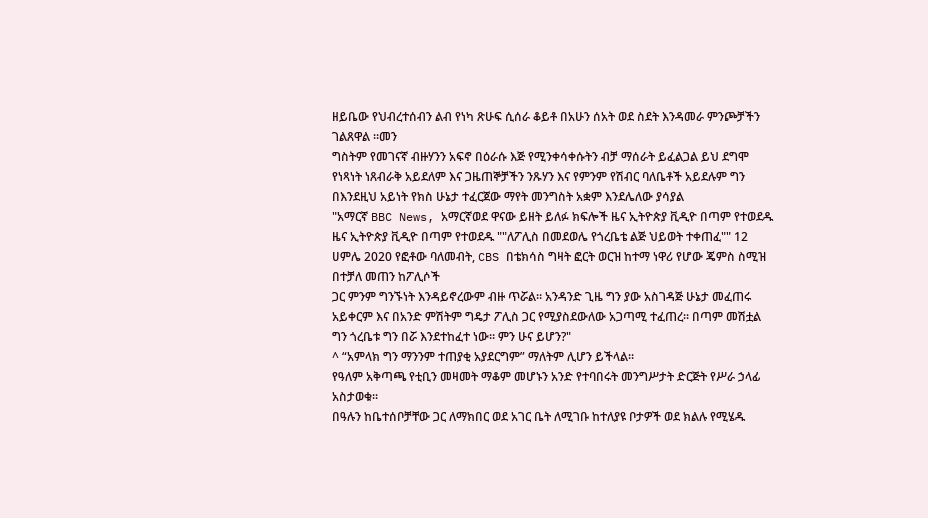ዘይቤው የህብረተሰብን ልብ የነካ ጽሁፍ ሲሰራ ቆይቶ በአሁን ሰአት ወደ ስደት እንዳመራ ምንጮቻችን ገልጸዋል ።መን
ግስትም የመገናኛ ብዙሃንን አፍኖ በዕራሱ እጅ የሚንቀሳቀሱትን ብቻ ማሰራት ይፈልጋል ይህ ደግሞ የነጻነት ነጸብራቅ አይደለም እና ጋዜጠኞቻችን ንጹሃን እና የምንም የሽብር ባለቤቶች አይደሉም ግን በእንደዚህ አይነት የክስ ሁኔታ ተፈርጀው ማየት መንግስት አቋም እንደሌለው ያሳያል
"አማርኛ BBC News, አማርኛወደ ዋናው ይዘት ይለፉ ክፍሎች ዜና ኢትዮጵያ ቪዲዮ በጣም የተወደዱ ዜና ኢትዮጵያ ቪዲዮ በጣም የተወደዱ ""ለፖሊስ በመደወሌ የጎረቤቴ ልጅ ህይወት ተቀጠፈ"" 12 ሀምሌ 2020 የፎቶው ባለመብት, CBS በቴክሳስ ግዛት ፎርት ወርዝ ከተማ ነዋሪ የሆው ጄምስ ስሚዝ በተቻለ መጠን ከፖሊሶች
ጋር ምንም ግንኙነት እንዳይኖረውም ብዙ ጥሯል። አንዳንድ ጊዜ ግን ያው አስገዳጅ ሁኔታ መፈጠሩ አይቀርም እና በአንድ ምሽትም ግዴታ ፖሊስ ጋር የሚያስደውለው አጋጣሚ ተፈጠረ። በጣም መሽቷል ግን ጎረቤቱ ግን በሯ እንደተከፈተ ነው። ምን ሁና ይሆን?"
^ “አምላክ ግን ማንንም ተጠያቂ አያደርግም” ማለትም ሊሆን ይችላል።
የዓለም አቅጣጫ የቲቢን መዛመት ማቆም መሆኑን አንድ የተባበሩት መንግሥታት ድርጅት የሥራ ኃላፊ አስታወቁ፡፡
በዓሉን ከቤተሰቦቻቸው ጋር ለማክበር ወደ አገር ቤት ለሚገቡ ከተለያዩ ቦታዎች ወደ ክልሉ የሚሄዱ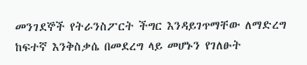መንገደኞች የትራንስፖርት ችግር እንዳይገጥማቸው ለማድረግ ከፍተኛ እንቅስቃሴ በመደረግ ላይ መሆኑን የገለፁት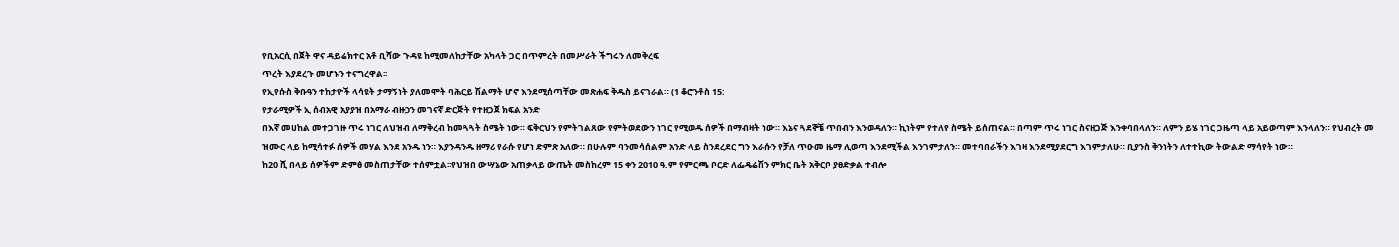የቢአርሲ በጀት ዋና ዳይሬክተር አቶ ቢሻው ጉዳዩ ከሚመለከታቸው አካላት ጋር በጥምረት በመሥራት ችግሩን ለመቅረፍ
ጥረት እያደረጉ መሆኑን ተናግረዋል፡፡
የኢየሱስ ቅቡዓን ተከታዮች ላሳዩት ታማኝነት ያለመሞት ባሕርይ ሽልማት ሆኖ እንደሚሰጣቸው መጽሐፍ ቅዱስ ይናገራል። (1 ቆሮንቶስ 15:
የታራሚዎች ኢ ሰብአዊ አያያዝ በአማራ ብዙኃን መገናኛ ድርጅት የተዘጋጀ ክፍል አንድ
በእኛ መሀከል መተጋገዙ ጥሩ ነገር ለህዝብ ለማቅረብ ከመጓጓት ስሜት ነው። ፍቅርህን የምትገልጸው የምትወደውን ነገር የሚወዱ ሰዎች በማብዛት ነው። እኔና ጓደኞቼ ጥበብን እንወዳለን። ኪነትም የተለየ ስሜት ይሰጠናል። በጣም ጥሩ ነገር ስናዘጋጅ እንቀባበላለን። ለምን ይሄ ነገር ጋዜጣ ላይ አይወጣም እንላለን። የህብረት መ
ዝሙር ላይ ከሚሳተፉ ሰዎች መሃል እንደ አንዱ ነን። እያንዳንዱ ዘማሪ የራሱ የሆነ ድምጽ አለው። በሁሉም ባንመሳሰልም አንድ ላይ ስንደረደር ግን እራሱን የቻለ ጥዑመ ዜማ ሊወጣ እንደሚችል እንገምታለን። መተባበራችን እገዛ እንደሚያደርግ እገምታለሁ። ቢያንስ ቅንነትን ለተተኪው ትውልድ ማሳየት ነው።
ከ20 ሺ በላይ ሰዎችም ድምፅ መስጠታቸው ተሰምቷል፡፡የህዝበ ውሣኔው አጠቃላይ ውጤት መስከረም 15 ቀን 2010 ዓ.ም የምርጫ ቦርድ ለፌዴሬሽን ምክር ቤት አቅርቦ ያፀድቃል ተብሎ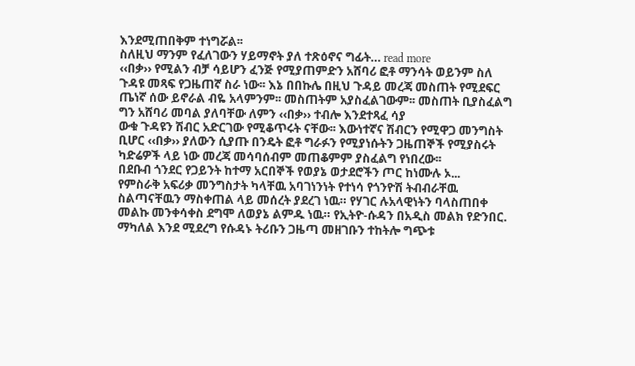እንደሚጠበቅም ተነግሯል፡፡
ስለዚህ ማንም የፈለገውን ሃይማኖት ያለ ተጽዕኖና ግፊት… read more
‹‹በቃ›› የሚልን ብቻ ሳይሆን ፈንጅ የሚያጠምድን አሸባሪ ፎቶ ማንሳት ወይንም ስለ ጉዳዩ መጻፍ የጋዜጠኛ ስራ ነው፡፡ እኔ በበኩሌ በዚህ ጉዳይ መረጃ መስጠት የሚደፍር ጤነኛ ሰው ይኖራል ብዬ አላምንም፡፡ መስጠትም አያስፈልገውም፡፡ መስጠት ቢያስፈልግ ግን አሸባሪ መባል ያለባቸው ለምን ‹‹በቃ›› ተብሎ እንደተጻፈ ሳያ
ውቁ ጉዳዩን ሽብር አድርገው የሚቆጥሩት ናቸው፡፡ እውነተኛና ሽብርን የሚዋጋ መንግስት ቢሆር ‹‹በቃ›› ያለውን ሲያጡ በንዴት ፎቶ ግራፉን የሚያነሱትን ጋዜጠኞች የሚያስሩት ካድሬዎች ላይ ነው መረጃ መሳባሰብም መጠቆምም ያስፈልግ የነበረው፡፡
በደቡብ ጎንደር የጋይንት ከተማ አርበኞች የወያኔ ወታደሮችን ጦር ከነሙሉ ኦ...
የምስራቅ አፍሪቃ መንግስታት ካላቸዉ አባገነንነት የተነሳ የጎንዮሽ ትብብራቸዉ ስልጣናቸዉን ማስቀጠል ላይ መሰረት ያደረገ ነዉ። የሃገር ሉአላዊነትን ባላስጠበቀ መልኩ መንቀሳቀስ ደግሞ ለወያኔ ልምዱ ነዉ። የኢትዮ-ሱዳን በአዲስ መልክ የድንበር. ማካለል እንደ ሚደረግ የሱዳኑ ትሪቡን ጋዜጣ መዘገቡን ተከትሎ ግጭቱ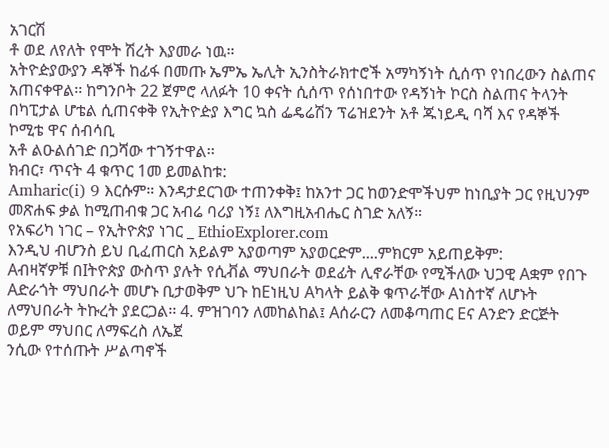አገርሽ
ቶ ወደ ለየለት የሞት ሽረት እያመራ ነዉ።
አትዮዽያውያን ዳኞች ከፊፋ በመጡ ኤምኤ ኤሊት ኢንስትራክተሮች አማካኝነት ሲሰጥ የነበረውን ስልጠና አጠናቀዋል፡፡ ከግንቦት 22 ጀምሮ ላለፉት 10 ቀናት ሲሰጥ የሰነበተው የዳኝነት ኮርስ ስልጠና ትላንት በካፒታል ሆቴል ሲጠናቀቅ የኢትዮዽያ እግር ኳስ ፌዴሬሽን ፕሬዝደንት አቶ ጁነይዲ ባሻ እና የዳኞች ኮሚቴ ዋና ሰብሳቢ
አቶ ልዑልሰገድ በጋሻው ተገኝተዋል፡፡
ክብር፣ ጥናት 4 ቁጥር 1መ ይመልከቱ:
Amharic(i) 9 እርሱም። እንዳታደርገው ተጠንቀቅ፤ ከአንተ ጋር ከወንድሞችህም ከነቢያት ጋር የዚህንም መጽሐፍ ቃል ከሚጠብቁ ጋር አብሬ ባሪያ ነኝ፤ ለእግዚአብሔር ስገድ አለኝ።
የአፍሪካ ነገር – የኢትዮጵያ ነገር _ EthioExplorer.com
እንዲህ ብሆንስ ይህ ቢፈጠርስ አይልም አያወጣም አያወርድም....ምክርም አይጠይቅም:
Aብዛኛዎቹ በIትዮጵያ ውስጥ ያሉት የሲቭል ማህበራት ወደፊት ሊኖራቸው የሚችለው ህጋዊ Aቋም የበጉ Aድራጎት ማህበራት መሆኑ ቢታወቅም ህጉ ከEነዚህ Aካላት ይልቅ ቁጥራቸው Aነስተኛ ለሆኑት ለማህበራት ትኩረት ያደርጋል፡፡ 4. ምዝገባን ለመከልከል፤ Aሰራርን ለመቆጣጠር Eና Aንድን ድርጅት ወይም ማህበር ለማፍረስ ለኤጀ
ንሲው የተሰጡት ሥልጣኖች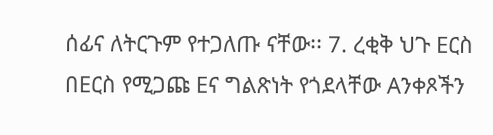ሰፊና ለትርጉም የተጋለጡ ናቸው፡፡ 7. ረቂቅ ህጉ Eርስ በEርስ የሚጋጩ Eና ግልጽነት የጎደላቸው Aንቀጾችን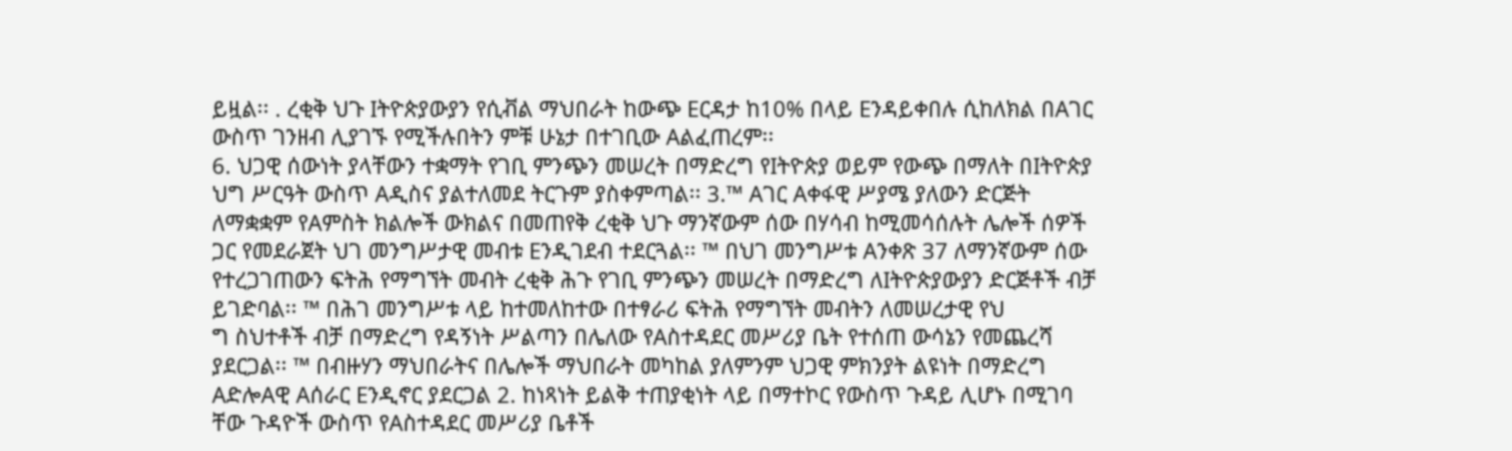ይዟል፡፡ . ረቂቅ ህጉ Iትዮጵያውያን የሲቭል ማህበራት ከውጭ Eርዳታ ከ10% በላይ Eንዳይቀበሉ ሲከለክል በAገር ውስጥ ገንዘብ ሊያገኙ የሚችሉበትን ምቹ ሁኔታ በተገቢው Aልፈጠረም፡፡
6. ህጋዊ ሰውነት ያላቸውን ተቋማት የገቢ ምንጭን መሠረት በማድረግ የIትዮጵያ ወይም የውጭ በማለት በIትዮጵያ ህግ ሥርዓት ውስጥ Aዲስና ያልተለመደ ትርጉም ያስቀምጣል፡፡ 3.™ Aገር Aቀፋዊ ሥያሜ ያለውን ድርጅት ለማቋቋም የAምስት ክልሎች ውክልና በመጠየቅ ረቂቅ ህጉ ማንኛውም ሰው በሃሳብ ከሚመሳሰሉት ሌሎች ሰዎች
ጋር የመደራጀት ህገ መንግሥታዊ መብቱ Eንዲገደብ ተደርጓል፡፡ ™ በህገ መንግሥቱ Aንቀጽ 37 ለማንኛውም ሰው የተረጋገጠውን ፍትሕ የማግኘት መብት ረቂቅ ሕጉ የገቢ ምንጭን መሠረት በማድረግ ለIትዮጵያውያን ድርጅቶች ብቻ ይገድባል፡፡ ™ በሕገ መንግሥቱ ላይ ከተመለከተው በተፃራሪ ፍትሕ የማግኘት መብትን ለመሠረታዊ የህ
ግ ስህተቶች ብቻ በማድረግ የዳኝነት ሥልጣን በሌለው የAስተዳደር መሥሪያ ቤት የተሰጠ ውሳኔን የመጨረሻ ያደርጋል፡፡ ™ በብዙሃን ማህበራትና በሌሎች ማህበራት መካከል ያለምንም ህጋዊ ምክንያት ልዩነት በማድረግ AድሎAዊ Aሰራር Eንዲኖር ያደርጋል 2. ከነጻነት ይልቅ ተጠያቂነት ላይ በማተኮር የውስጥ ጉዳይ ሊሆኑ በሚገባ
ቸው ጉዳዮች ውስጥ የAስተዳደር መሥሪያ ቤቶች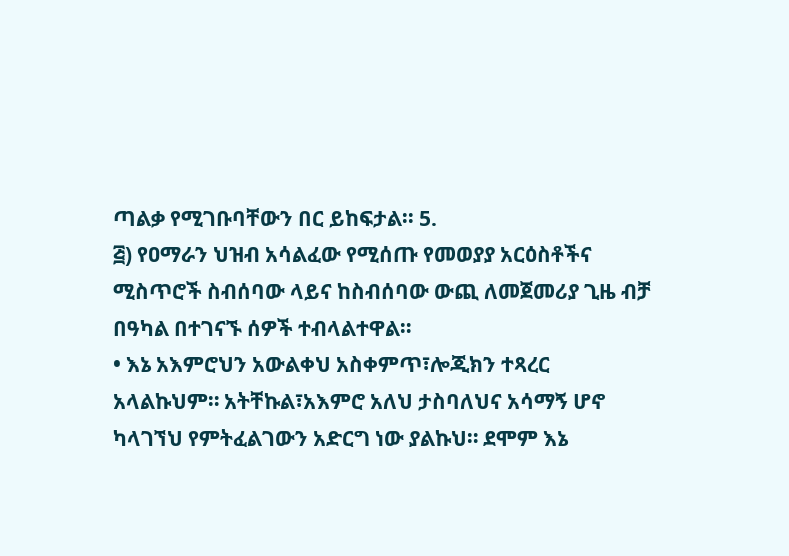ጣልቃ የሚገቡባቸውን በር ይከፍታል፡፡ 5.
፭) የዐማራን ህዝብ አሳልፈው የሚሰጡ የመወያያ አርዕስቶችና ሚስጥሮች ስብሰባው ላይና ከስብሰባው ውጪ ለመጀመሪያ ጊዜ ብቻ በዓካል በተገናኙ ሰዎች ተብላልተዋል።
• እኔ አእምሮህን አውልቀህ አስቀምጥ፣ሎጂክን ተጻረር አላልኩህም። አትቸኩል፣አእምሮ አለህ ታስባለህና አሳማኝ ሆኖ ካላገኘህ የምትፈልገውን አድርግ ነው ያልኩህ። ደሞም እኔ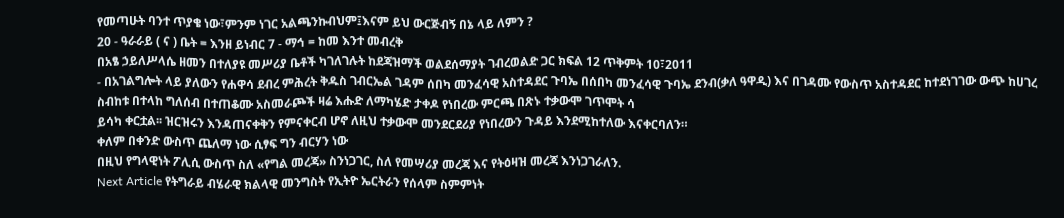የመጣሁት ባንተ ጥያቄ ነው፣ምንም ነገር አልጫንኩብህም፤እናም ይህ ውርጅብኝ በኔ ላይ ለምን ?
20 - ዓራራይ ( ና ) ቤት = እንዘ ይነብር 7 - ማኅ = ከመ እንተ መብረቅ
በአፄ ኃይለሥላሴ ዘመን በተለያዩ መሥሪያ ቤቶች ካገለገሉት ከደጃዝማች ወልደሰማያት ገብረወልድ ጋር ክፍል 12 ጥቅምት 10፣2011
- በአገልግሎት ላይ ያለውን የሐዋሳ ደብረ ምሕረት ቅዱስ ገብርኤል ገዳም ሰበካ መንፈሳዊ አስተዳደር ጉባኤ በሰበካ መንፈሳዊ ጉባኤ ደንብ(ቃለ ዓዋዲ) እና በገዳሙ የውስጥ አስተዳደር ከተደነገገው ውጭ ከሀገረ ስብከቱ በተላከ ግለሰብ በተጠቆሙ አስመራጮች ዛሬ እሑድ ለማካሄድ ታቀዶ የነበረው ምርጫ በጽኑ ተቃውሞ ገጥሞት ሳ
ይሳካ ቀርቷል፡፡ ዝርዝሩን እንዳጠናቀቅን የምናቀርብ ሆኖ ለዚህ ተቃውሞ መንደርደሪያ የነበረውን ጉዳይ እንደሚከተለው እናቀርባለን።
ቀለም በቀንድ ውስጥ ጨለማ ነው ሲፃፍ ግን ብርሃን ነው
በዚህ የግላዊነት ፖሊሲ ውስጥ ስለ «የግል መረጃ» ስንነጋገር, ስለ የመሣሪያ መረጃ እና የትዕዛዝ መረጃ እንነጋገራለን.
Next Article የትግራይ ብሄራዊ ክልላዊ መንግስት የኢትዮ ኤርትራን የሰላም ስምምነት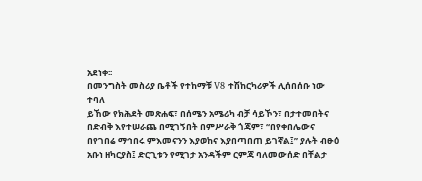አደነቀ፡፡
በመንግስት መስሪያ ቤቶች የተከማቹ V8 ተሽከርካሪዎች ሊሰበሰቡ ነው ተባለ
ይኸው የክሕደት መጽሐፍ፣ በሰሜን አሜሪካ ብቻ ሳይኾን፣ በታተመበትና በድብቅ እየተሠራጨ በሚገኝበት በምሥራቅ ጎጃም፣ “በየቀበሌውና በየገበሬ ማኅበሩ ምእመናንን እያወከና እያበጣበጠ ይገኛል፤” ያሉት ብፁዕ አቡነ ዘካርያስ፤ ድርጊቱን የሚገታ አንዳችም ርምጃ ባለመውሰድ በቸልታ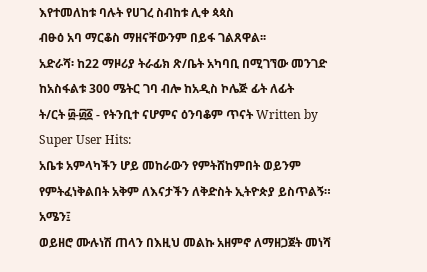እየተመለከቱ ባሉት የሀገረ ስብከቱ ሊቀ ጳጳስ
ብፁዕ አባ ማርቆስ ማዘናቸውንም በይፋ ገልጸዋል፡፡
አድራሻ፡ ከ22 ማዞሪያ ትራፊክ ጽ/ቤት አካባቢ በሚገኘው መንገድ ከአስፋልቱ 300 ሜትር ገባ ብሎ ከአዲስ ኮሌጅ ፊት ለፊት
ት/ርት ፴-፴፩ - የትንቢተ ናሆምና ዕንባቆም ጥናት Written by Super User Hits:
አቤቱ አምላካችን ሆይ መከራውን የምትሸከምበት ወይንም የምትፈነቅልበት አቅም ለእናታችን ለቅድስት ኢትዮጵያ ይስጥልኝ። አሜን፤
ወይዘሮ ሙሉነሽ ጠላን በእዚህ መልኩ አዘምኖ ለማዘጋጀት መነሻ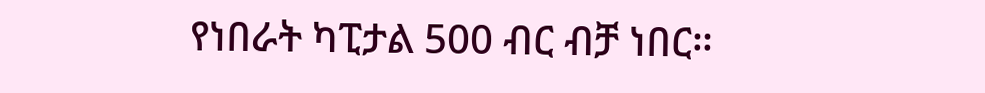የነበራት ካፒታል 500 ብር ብቻ ነበር።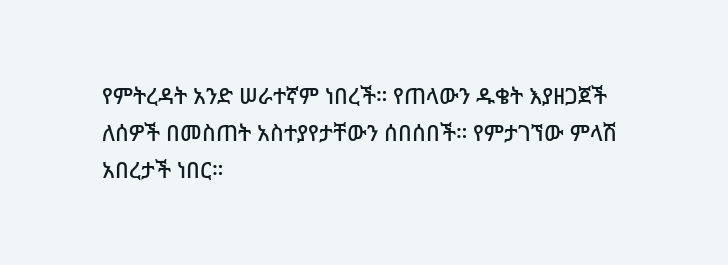የምትረዳት አንድ ሠራተኛም ነበረች። የጠላውን ዱቄት እያዘጋጀች ለሰዎች በመስጠት አስተያየታቸውን ሰበሰበች። የምታገኘው ምላሽ አበረታች ነበር።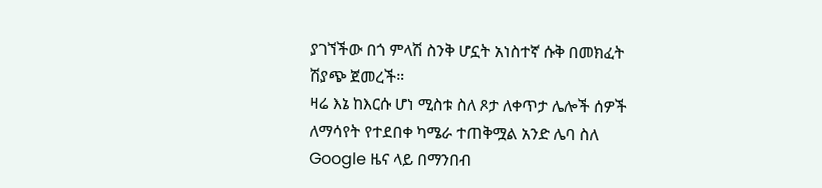ያገኘችው በጎ ምላሽ ስንቅ ሆኗት አነስተኛ ሱቅ በመክፈት ሽያጭ ጀመረች።
ዛሬ እኔ ከእርሱ ሆነ ሚስቱ ስለ ጾታ ለቀጥታ ሌሎች ሰዎች ለማሳየት የተደበቀ ካሜራ ተጠቅሟል አንድ ሌባ ስለ Google ዜና ላይ በማንበብ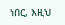ነበር, እዚህ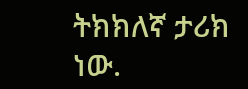ትክክለኛ ታሪክ ነው.